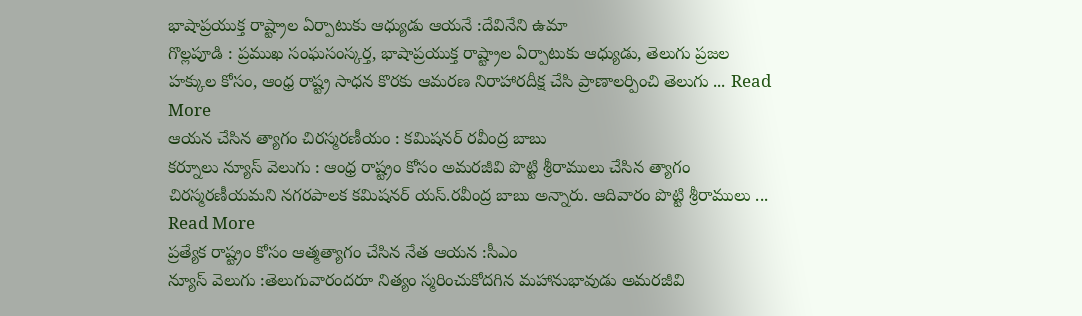భాషాప్రయుక్త రాష్ట్రాల ఏర్పాటుకు ఆధ్యుడు ఆయనే :దేవినేని ఉమా
గొల్లపూడి : ప్రముఖ సంఘసంస్కర్త, భాషాప్రయుక్త రాష్ట్రాల ఏర్పాటుకు ఆధ్యుడు, తెలుగు ప్రజల హక్కుల కోసం, ఆంధ్ర రాష్ట్ర సాధన కొరకు ఆమరణ నిరాహారదీక్ష చేసి ప్రాణాలర్పించి తెలుగు ... Read More
ఆయన చేసిన త్యాగం చిరస్మరణీయం : కమిషనర్ రవీంద్ర బాబు
కర్నూలు న్యూస్ వెలుగు : ఆంధ్ర రాష్ట్రం కోసం అమరజీవి పొట్టి శ్రీరాములు చేసిన త్యాగం చిరస్మరణీయమని నగరపాలక కమిషనర్ యస్.రవీంద్ర బాబు అన్నారు. ఆదివారం పొట్టి శ్రీరాములు ... Read More
ప్రత్యేక రాష్ట్రం కోసం ఆత్మత్యాగం చేసిన నేత ఆయన :సీఎం
న్యూస్ వెలుగు :తెలుగువారందరూ నిత్యం స్మరించుకోదగిన మహానుభావుడు అమరజీవి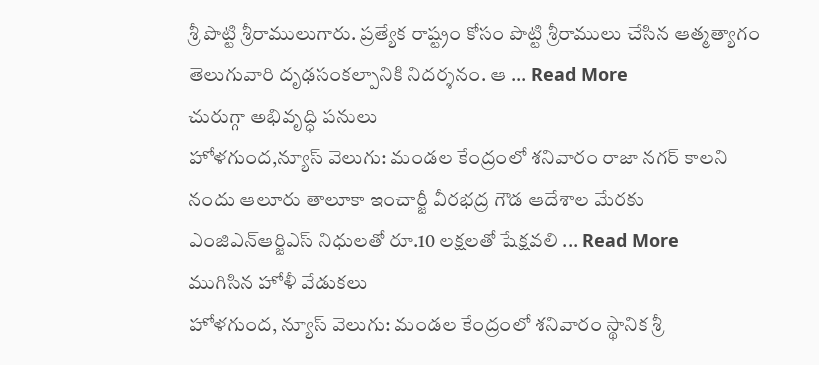శ్రీ పొట్టి శ్రీరాములుగారు. ప్రత్యేక రాష్ట్రం కోసం పొట్టి శ్రీరాములు చేసిన ఆత్మత్యాగం తెలుగువారి దృఢసంకల్పానికి నిదర్శనం. ఆ ... Read More
చురుగ్గా అభివృద్ధి పనులు
హోళగుంద,న్యూస్ వెలుగు: మండల కేంద్రంలో శనివారం రాజా నగర్ కాలని నందు ఆలూరు తాలూకా ఇంచార్జీ వీరభద్ర గౌడ ఆదేశాల మేరకు ఎంజిఎన్ఆర్జిఎస్ నిధులతో రూ.10 లక్షలతో షేక్షవలి ... Read More
ముగిసిన హోళీ వేడుకలు
హోళగుంద, న్యూస్ వెలుగు: మండల కేంద్రంలో శనివారం స్థానిక శ్రీ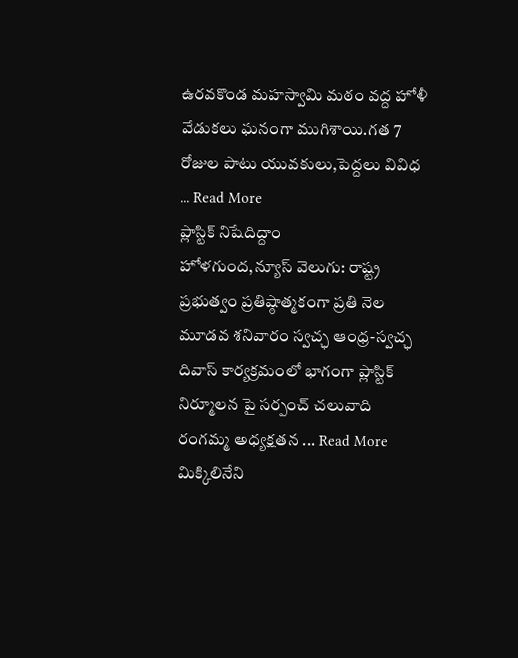ఉరవకొండ మహస్వామి మఠం వద్ద హోళీ వేడుకలు ఘనంగా ముగిశాయి.గత 7 రోజుల పాటు యువకులు,పెద్దలు వివిధ ... Read More
ప్లాస్టిక్ నిషేదిద్దాం
హోళగుంద,న్యూస్ వెలుగు: రాష్ట్ర ప్రభుత్వం ప్రతిష్ఠాత్మకంగా ప్రతి నెల మూడవ శనివారం స్వచ్ఛ ఆంధ్ర-స్వచ్ఛ దివాస్ కార్యక్రమంలో భాగంగా ప్లాస్టిక్ నిర్మూలన పై సర్పంచ్ చలువాది రంగమ్మ అధ్యక్షతన ... Read More
మిక్కిలినేని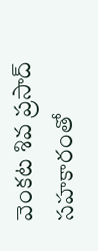వెంకట శివ ప్రసాద్ సహకారంతో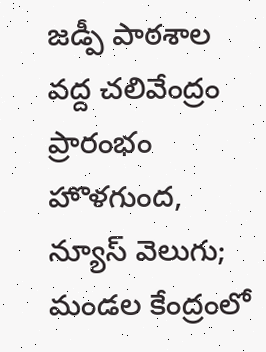జడ్పీ పాఠశాల వద్ద చలివేంద్రం ప్రారంభం
హొళగుంద, న్యూస్ వెలుగు; మండల కేంద్రంలో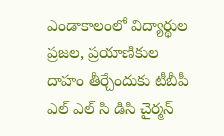ఎండాకాలంలో విద్యార్థుల ప్రజల, ప్రయాణికుల దాహం తీర్చేందుకు టీబీపీ ఎల్ ఎల్ సి డిసి చైర్మన్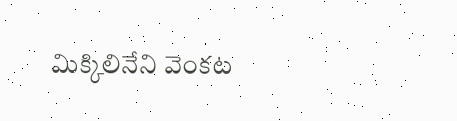మిక్కిలినేని వెంకట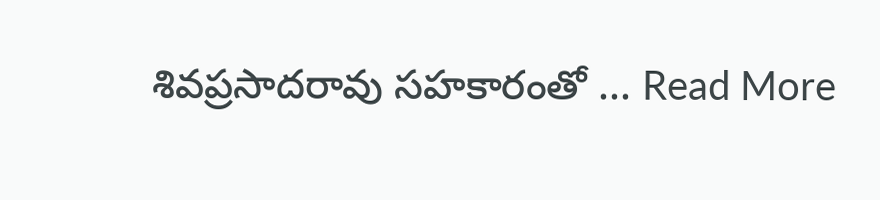శివప్రసాదరావు సహకారంతో ... Read More